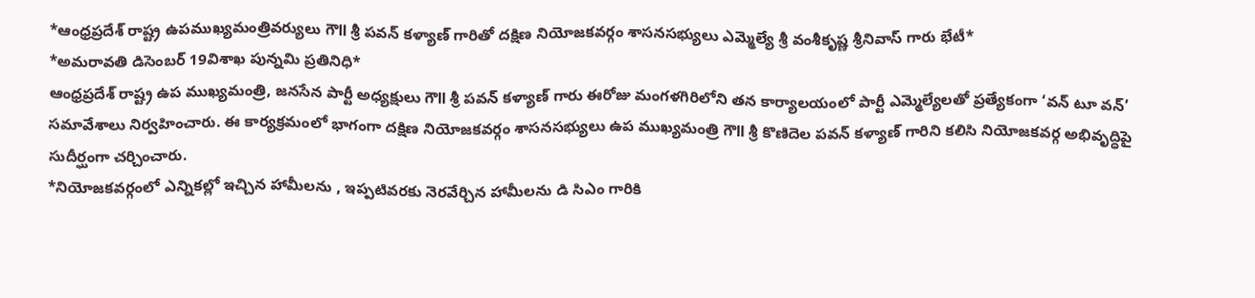*ఆంధ్రప్రదేశ్ రాష్ట్ర ఉపముఖ్యమంత్రివర్యులు గౌll శ్రీ పవన్ కళ్యాణ్ గారితో దక్షిణ నియోజకవర్గం శాసనసభ్యులు ఎమ్మెల్యే శ్రీ వంశీకృష్ణ శ్రీనివాస్ గారు భేటీ*
*అమరావతి డిసెంబర్ 19విశాఖ పున్నమి ప్రతినిధి*
ఆంధ్రప్రదేశ్ రాష్ట్ర ఉప ముఖ్యమంత్రి, జనసేన పార్టీ అధ్యక్షులు గౌll శ్రీ పవన్ కళ్యాణ్ గారు ఈరోజు మంగళగిరిలోని తన కార్యాలయంలో పార్టీ ఎమ్మెల్యేలతో ప్రత్యేకంగా ‘వన్ టూ వన్’ సమావేశాలు నిర్వహించారు. ఈ కార్యక్రమంలో భాగంగా దక్షిణ నియోజకవర్గం శాసనసభ్యులు ఉప ముఖ్యమంత్రి గౌll శ్రీ కొణిదెల పవన్ కళ్యాణ్ గారిని కలిసి నియోజకవర్గ అభివృద్ధిపై సుదీర్ఘంగా చర్చించారు.
*నియోజకవర్గంలో ఎన్నికల్లో ఇచ్చిన హామీలను , ఇప్పటివరకు నెరవేర్చిన హామీలను డి సిఎం గారికి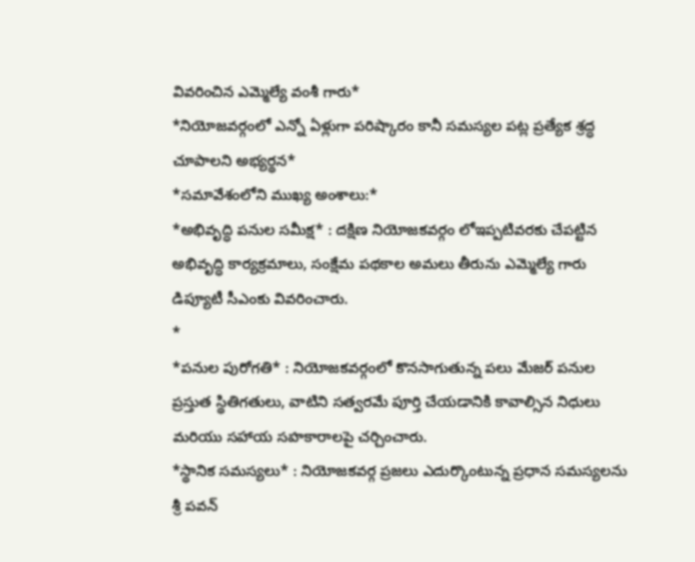వివరించిన ఎమ్మెల్యే వంశీ గారు*
*నియోజవర్గంలో ఎన్నో ఏళ్లుగా పరిష్కారం కానీ సమస్యల పట్ల ప్రత్యేక శ్రద్ధ చూపాలని అభ్యర్థన*
*సమావేశంలోని ముఖ్య అంశాలు:*
*అభివృద్ధి పనుల సమీక్ష* : దక్షిణ నియోజకవర్గం లోఇప్పటివరకు చేపట్టిన అభివృద్ధి కార్యక్రమాలు, సంక్షేమ పథకాల అమలు తీరును ఎమ్మెల్యే గారు డిప్యూటీ సీఎంకు వివరించారు.
*
*పనుల పురోగతి* : నియోజకవర్గంలో కొనసాగుతున్న పలు మేజర్ పనుల ప్రస్తుత స్థితిగతులు, వాటిని సత్వరమే పూర్తి చేయడానికి కావాల్సిన నిధులు మరియు సహాయ సహకారాలపై చర్చించారు.
*స్థానిక సమస్యలు* : నియోజకవర్గ ప్రజలు ఎదుర్కొంటున్న ప్రధాన సమస్యలను శ్రీ పవన్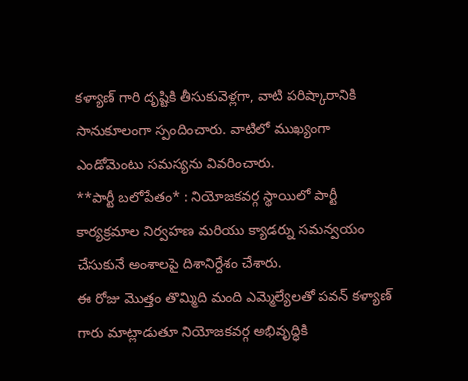కళ్యాణ్ గారి దృష్టికి తీసుకువెళ్లగా, వాటి పరిష్కారానికి సానుకూలంగా స్పందించారు. వాటిలో ముఖ్యంగా ఎండోమెంటు సమస్యను వివరించారు.
**పార్టీ బలోపేతం* : నియోజకవర్గ స్థాయిలో పార్టీ కార్యక్రమాల నిర్వహణ మరియు క్యాడర్ను సమన్వయం చేసుకునే అంశాలపై దిశానిర్దేశం చేశారు.
ఈ రోజు మొత్తం తొమ్మిది మంది ఎమ్మెల్యేలతో పవన్ కళ్యాణ్ గారు మాట్లాడుతూ నియోజకవర్గ అభివృద్ధికి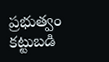ప్రభుత్వం కట్టుబడి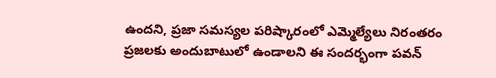ఉందని, ప్రజా సమస్యల పరిష్కారంలో ఎమ్మెల్యేలు నిరంతరం ప్రజలకు అందుబాటులో ఉండాలని ఈ సందర్భంగా పవన్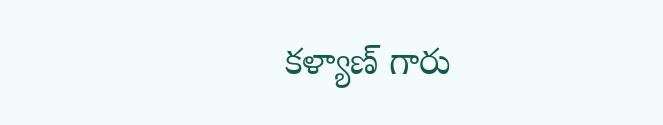కళ్యాణ్ గారు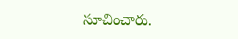సూచించారు.